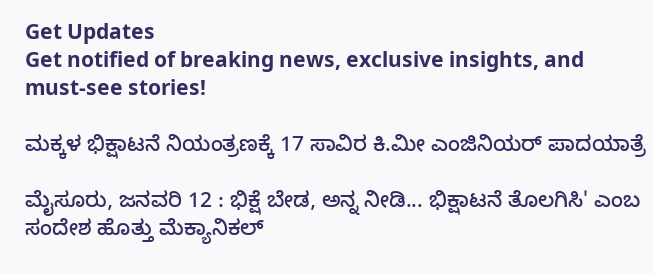Get Updates
Get notified of breaking news, exclusive insights, and must-see stories!

ಮಕ್ಕಳ ಭಿಕ್ಷಾಟನೆ ನಿಯಂತ್ರಣಕ್ಕೆ 17 ಸಾವಿರ ಕಿ.ಮೀ ಎಂಜಿನಿಯರ್ ಪಾದಯಾತ್ರೆ

ಮೈಸೂರು, ಜನವರಿ 12 : ಭಿಕ್ಷೆ ಬೇಡ, ಅನ್ನ ನೀಡಿ... ಭಿಕ್ಷಾಟನೆ ತೊಲಗಿಸಿ' ಎಂಬ ಸಂದೇಶ ಹೊತ್ತು ಮೆಕ್ಯಾನಿಕಲ್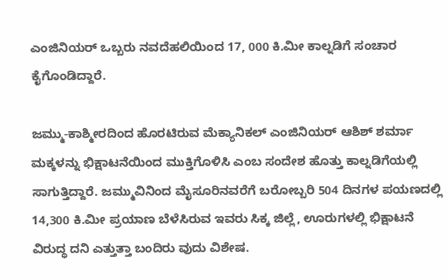ಎಂಜಿನಿಯರ್ ಒಬ್ಬರು ನವದೆಹಲಿಯಿಂದ 17, 000 ಕಿ.ಮೀ ಕಾಲ್ನಡಿಗೆ ಸಂಚಾರ ಕೈಗೊಂಡಿದ್ದಾರೆ.

ಜಮ್ಮು-ಕಾಶ್ಮೀರದಿಂದ ಹೊರಟಿರುವ ಮೆಕ್ಯಾನಿಕಲ್ ಎಂಜಿನಿಯರ್ ಆಶಿಶ್ ಶರ್ಮಾ ಮಕ್ಕಳನ್ನು ಭಿಕ್ಷಾಟನೆಯಿಂದ ಮುಕ್ತಿಗೊಳಿಸಿ ಎಂಬ ಸಂದೇಶ ಹೊತ್ತು ಕಾಲ್ನಡಿಗೆಯಲ್ಲಿ ಸಾಗುತ್ತಿದ್ದಾರೆ. ಜಮ್ಮುವಿನಿಂದ ಮೈಸೂರಿನವರೆಗೆ ಬರೋಬ್ಬರಿ 504 ದಿನಗಳ ಪಯಣದಲ್ಲಿ 14,300 ಕಿ.ಮೀ ಪ್ರಯಾಣ ಬೆಳೆಸಿರುವ ಇವರು ಸಿಕ್ಕ ಜಿಲ್ಲೆ, ಊರುಗಳಲ್ಲಿ ಭಿಕ್ಷಾಟನೆ ವಿರುದ್ಧ ದನಿ ಎತ್ತುತ್ತಾ ಬಂದಿರು ವುದು ವಿಶೇಷ.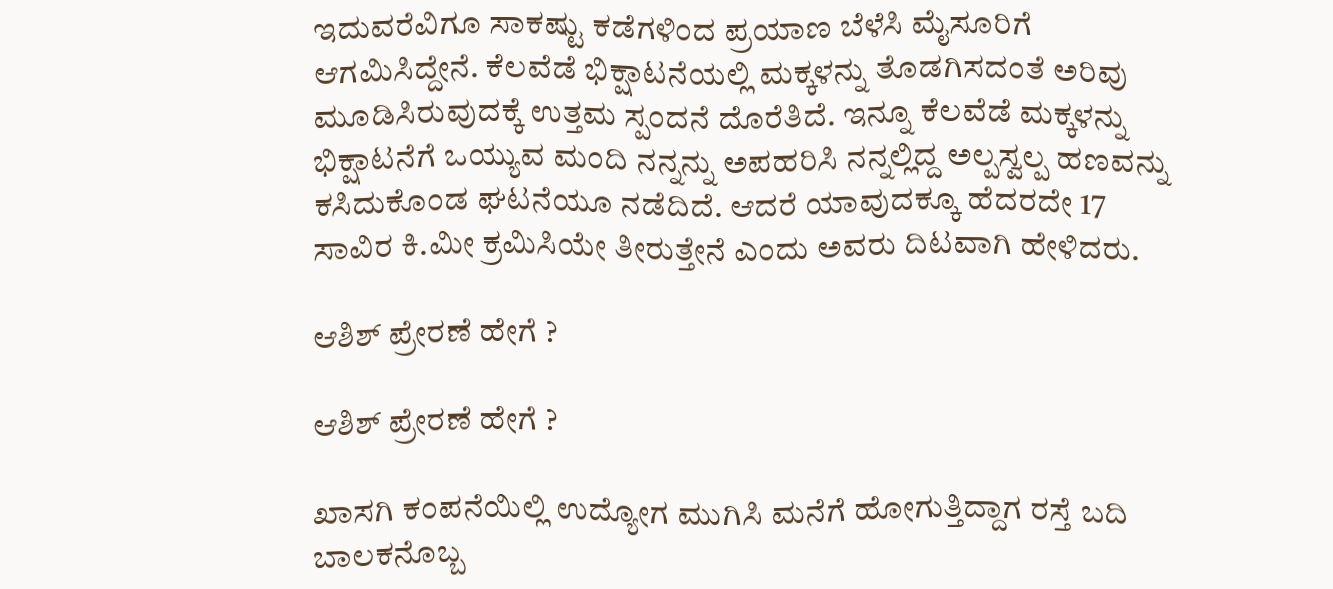ಇದುವರೆವಿಗೂ ಸಾಕಷ್ಟು ಕಡೆಗಳಿಂದ ಪ್ರಯಾಣ ಬೆಳೆಸಿ ಮೈಸೂರಿಗೆ ಆಗಮಿಸಿದ್ದೇನೆ. ಕೆಲವೆಡೆ ಭಿಕ್ಷಾಟನೆಯಲ್ಲಿ ಮಕ್ಕಳನ್ನು ತೊಡಗಿಸದಂತೆ ಅರಿವು ಮೂಡಿಸಿರುವುದಕ್ಕೆ ಉತ್ತಮ ಸ್ಪಂದನೆ ದೊರೆತಿದೆ. ಇನ್ನೂ ಕೆಲವೆಡೆ ಮಕ್ಕಳನ್ನು ಭಿಕ್ಷಾಟನೆಗೆ ಒಯ್ಯುವ ಮಂದಿ ನನ್ನನ್ನು ಅಪಹರಿಸಿ ನನ್ನಲ್ಲಿದ್ದ ಅಲ್ಪಸ್ವಲ್ಪ ಹಣವನ್ನು ಕಸಿದುಕೊಂಡ ಘಟನೆಯೂ ನಡೆದಿದೆ. ಆದರೆ ಯಾವುದಕ್ಕೂ ಹೆದರದೇ 17 ಸಾವಿರ ಕಿ.ಮೀ ಕ್ರಮಿಸಿಯೇ ತೀರುತ್ತೇನೆ ಎಂದು ಅವರು ದಿಟವಾಗಿ ಹೇಳಿದರು.

ಆಶಿಶ್ ಪ್ರೇರಣೆ ಹೇಗೆ ?

ಆಶಿಶ್ ಪ್ರೇರಣೆ ಹೇಗೆ ?

ಖಾಸಗಿ ಕಂಪನೆಯಿಲ್ಲಿ ಉದ್ಯೋಗ ಮುಗಿಸಿ ಮನೆಗೆ ಹೋಗುತ್ತಿದ್ದಾಗ ರಸ್ತೆ ಬದಿ ಬಾಲಕನೊಬ್ಬ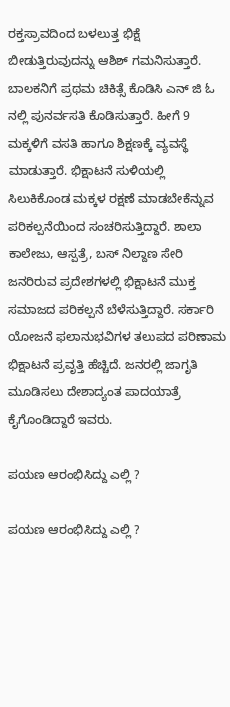ರಕ್ತಸ್ರಾವದಿಂದ ಬಳಲುತ್ತ ಭಿಕ್ಷೆ ಬೀಡುತ್ತಿರುವುದನ್ನು ಆಶಿಶ್ ಗಮನಿಸುತ್ತಾರೆ. ಬಾಲಕನಿಗೆ ಪ್ರಥಮ ಚಿಕಿತ್ಸೆ ಕೊಡಿಸಿ ಎನ್ ಜಿ ಓ ನಲ್ಲಿ ಪುನರ್ವಸತಿ ಕೊಡಿಸುತ್ತಾರೆ. ಹೀಗೆ 9 ಮಕ್ಕಳಿಗೆ ವಸತಿ ಹಾಗೂ ಶಿಕ್ಷಣಕ್ಕೆ ವ್ಯವಸ್ಥೆ ಮಾಡುತ್ತಾರೆ. ಭಿಕ್ಷಾಟನೆ ಸುಳಿಯಲ್ಲಿ ಸಿಲುಕಿಕೊಂಡ ಮಕ್ಕಳ ರಕ್ಷಣೆ ಮಾಡಬೇಕೆನ್ನುವ ಪರಿಕಲ್ಪನೆಯಿಂದ ಸಂಚರಿಸುತ್ತಿದ್ದಾರೆ. ಶಾಲಾ ಕಾಲೇಜು, ಆಸ್ಪತ್ರೆ, ಬಸ್ ನಿಲ್ದಾಣ ಸೇರಿ ಜನರಿರುವ ಪ್ರದೇಶಗಳಲ್ಲಿ ಭಿಕ್ಷಾಟನೆ ಮುಕ್ತ ಸಮಾಜದ ಪರಿಕಲ್ಪನೆ ಬೆಳೆಸುತ್ತಿದ್ದಾರೆ. ಸರ್ಕಾರಿ ಯೋಜನೆ ಫಲಾನುಭವಿಗಳ ತಲುಪದ ಪರಿಣಾಮ ಭಿಕ್ಷಾಟನೆ ಪ್ರವೃತ್ತಿ ಹೆಚ್ಚಿದೆ. ಜನರಲ್ಲಿ ಜಾಗೃತಿ ಮೂಡಿಸಲು ದೇಶಾದ್ಯಂತ ಪಾದಯಾತ್ರೆ ಕೈಗೊಂಡಿದ್ದಾರೆ ಇವರು.

ಪಯಣ ಆರಂಭಿಸಿದ್ದು ಎಲ್ಲಿ ?

ಪಯಣ ಆರಂಭಿಸಿದ್ದು ಎಲ್ಲಿ ?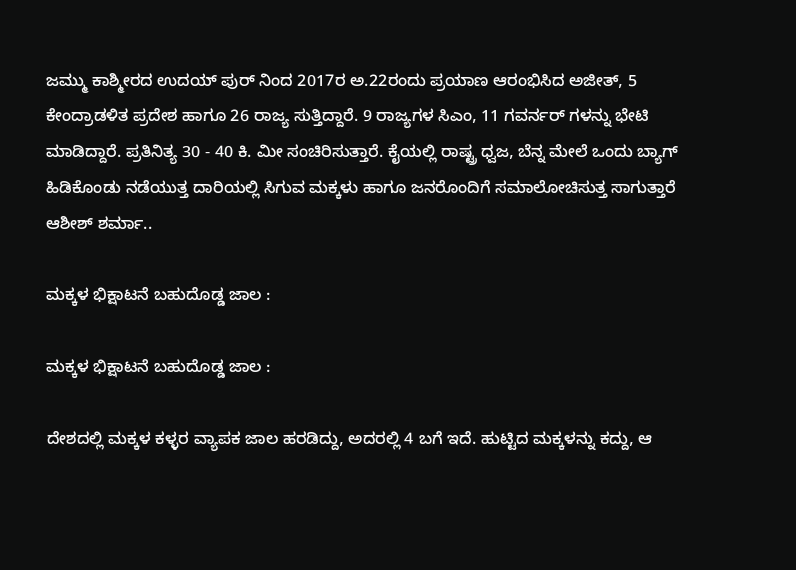ಜಮ್ಮು ಕಾಶ್ಮೀರದ ಉದಯ್ ಪುರ್ ನಿಂದ 2017ರ ಅ.22ರಂದು ಪ್ರಯಾಣ ಆರಂಭಿಸಿದ ಅಜೀತ್, 5 ಕೇಂದ್ರಾಡಳಿತ ಪ್ರದೇಶ ಹಾಗೂ 26 ರಾಜ್ಯ ಸುತ್ತಿದ್ದಾರೆ. 9 ರಾಜ್ಯಗಳ ಸಿಎಂ, 11 ಗವರ್ನರ್ ಗಳನ್ನು ಭೇಟಿ ಮಾಡಿದ್ದಾರೆ. ಪ್ರತಿನಿತ್ಯ 30 - 40 ಕಿ. ಮೀ ಸಂಚಿರಿಸುತ್ತಾರೆ. ಕೈಯಲ್ಲಿ ರಾಷ್ಟ್ರ ಧ್ವಜ, ಬೆನ್ನ ಮೇಲೆ ಒಂದು ಬ್ಯಾಗ್ ಹಿಡಿಕೊಂಡು ನಡೆಯುತ್ತ ದಾರಿಯಲ್ಲಿ ಸಿಗುವ ಮಕ್ಕಳು ಹಾಗೂ ಜನರೊಂದಿಗೆ ಸಮಾಲೋಚಿಸುತ್ತ ಸಾಗುತ್ತಾರೆ ಆಶೀಶ್ ಶರ್ಮಾ..

ಮಕ್ಕಳ ಭಿಕ್ಷಾಟನೆ ಬಹುದೊಡ್ಡ ಜಾಲ :

ಮಕ್ಕಳ ಭಿಕ್ಷಾಟನೆ ಬಹುದೊಡ್ಡ ಜಾಲ :

ದೇಶದಲ್ಲಿ ಮಕ್ಕಳ ಕಳ್ಳರ ವ್ಯಾಪಕ ಜಾಲ ಹರಡಿದ್ದು, ಅದರಲ್ಲಿ 4 ಬಗೆ ಇದೆ. ಹುಟ್ಟಿದ ಮಕ್ಕಳನ್ನು ಕದ್ದು, ಆ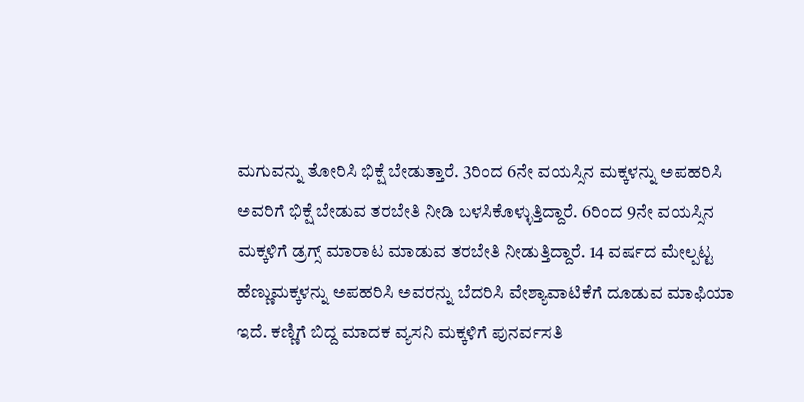ಮಗುವನ್ನು ತೋರಿಸಿ ಭಿಕ್ಷೆ ಬೇಡುತ್ತಾರೆ. 3ರಿಂದ 6ನೇ ವಯಸ್ಸಿನ ಮಕ್ಕಳನ್ನು ಅಪಹರಿಸಿ ಅವರಿಗೆ ಭಿಕ್ಷೆ ಬೇಡುವ ತರಬೇತಿ ನೀಡಿ ಬಳಸಿಕೊಳ್ಳುತ್ತಿದ್ದಾರೆ. 6ರಿಂದ 9ನೇ ವಯಸ್ಸಿನ ಮಕ್ಕಳಿಗೆ ಡ್ರಗ್ಸ್ ಮಾರಾಟ ಮಾಡುವ ತರಬೇತಿ ನೀಡುತ್ತಿದ್ದಾರೆ. 14 ವರ್ಷದ ಮೇಲ್ಪಟ್ಟ ಹೆಣ್ಣುಮಕ್ಕಳನ್ನು ಅಪಹರಿಸಿ ಅವರನ್ನು ಬೆದರಿಸಿ ವೇಶ್ಯಾವಾಟಿಕೆಗೆ ದೂಡುವ ಮಾಫಿಯಾ ಇದೆ. ಕಣ್ಣಿಗೆ ಬಿದ್ದ ಮಾದಕ ವ್ಯಸನಿ ಮಕ್ಕಳಿಗೆ ಪುನರ್ವಸತಿ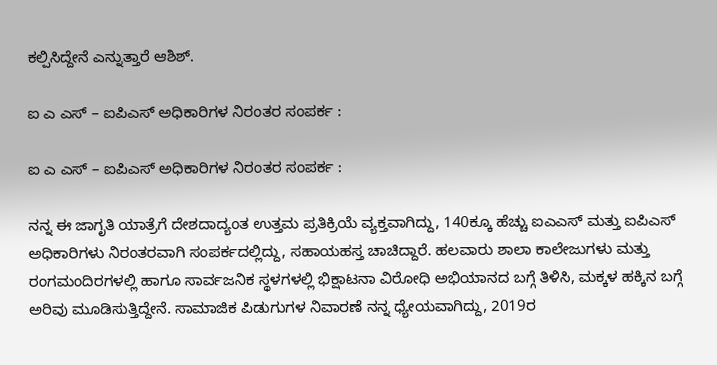ಕಲ್ಪಿಸಿದ್ದೇನೆ ಎನ್ನುತ್ತಾರೆ ಆಶಿಶ್.

ಐ ಎ ಎಸ್ – ಐಪಿಎಸ್ ಅಧಿಕಾರಿಗಳ ನಿರಂತರ ಸಂಪರ್ಕ :

ಐ ಎ ಎಸ್ – ಐಪಿಎಸ್ ಅಧಿಕಾರಿಗಳ ನಿರಂತರ ಸಂಪರ್ಕ :

ನನ್ನ ಈ ಜಾಗೃತಿ ಯಾತ್ರೆಗೆ ದೇಶದಾದ್ಯಂತ ಉತ್ತಮ ಪ್ರತಿಕ್ರಿಯೆ ವ್ಯಕ್ತವಾಗಿದ್ದು, 140ಕ್ಕೂ ಹೆಚ್ಚು ಐಎಎಸ್ ಮತ್ತು ಐಪಿಎಸ್ ಅಧಿಕಾರಿಗಳು ನಿರಂತರವಾಗಿ ಸಂಪರ್ಕದಲ್ಲಿದ್ದು, ಸಹಾಯಹಸ್ತ ಚಾಚಿದ್ದಾರೆ. ಹಲವಾರು ಶಾಲಾ ಕಾಲೇಜುಗಳು ಮತ್ತು ರಂಗಮಂದಿರಗಳಲ್ಲಿ ಹಾಗೂ ಸಾರ್ವಜನಿಕ ಸ್ಥಳಗಳಲ್ಲಿ ಭಿಕ್ಷಾಟನಾ ವಿರೋಧಿ ಅಭಿಯಾನದ ಬಗ್ಗೆ ತಿಳಿಸಿ, ಮಕ್ಕಳ ಹಕ್ಕಿನ ಬಗ್ಗೆ ಅರಿವು ಮೂಡಿಸುತ್ತಿದ್ದೇನೆ. ಸಾಮಾಜಿಕ ಪಿಡುಗುಗಳ ನಿವಾರಣೆ ನನ್ನ ಧ್ಯೇಯವಾಗಿದ್ದು, 2019ರ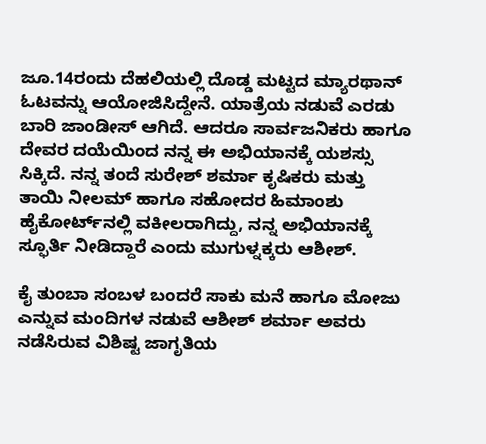ಜೂ.14ರಂದು ದೆಹಲಿಯಲ್ಲಿ ದೊಡ್ಡ ಮಟ್ಟದ ಮ್ಯಾರಥಾನ್ ಓಟವನ್ನು ಆಯೋಜಿಸಿದ್ದೇನೆ. ಯಾತ್ರೆಯ ನಡುವೆ ಎರಡು ಬಾರಿ ಜಾಂಡೀಸ್ ಆಗಿದೆ. ಆದರೂ ಸಾರ್ವಜನಿಕರು ಹಾಗೂ ದೇವರ ದಯೆಯಿಂದ ನನ್ನ ಈ ಅಭಿಯಾನಕ್ಕೆ ಯಶಸ್ಸು ಸಿಕ್ಕಿದೆ. ನನ್ನ ತಂದೆ ಸುರೇಶ್ ಶರ್ಮಾ ಕೃಷಿಕರು ಮತ್ತು ತಾಯಿ ನೀಲಮ್ ಹಾಗೂ ಸಹೋದರ ಹಿಮಾಂಶು ಹೈಕೋರ್ಟ್‌ನಲ್ಲಿ ವಕೀಲರಾಗಿದ್ದು, ನನ್ನ ಅಭಿಯಾನಕ್ಕೆ ಸ್ಫೂರ್ತಿ ನೀಡಿದ್ದಾರೆ ಎಂದು ಮುಗುಳ್ನಕ್ಕರು ಆಶೀಶ್.

ಕೈ ತುಂಬಾ ಸಂಬಳ ಬಂದರೆ ಸಾಕು ಮನೆ ಹಾಗೂ ಮೋಜು ಎನ್ನುವ ಮಂದಿಗಳ ನಡುವೆ ಆಶೀಶ್ ಶರ್ಮಾ ಅವರು ನಡೆಸಿರುವ ವಿಶಿಷ್ಟ ಜಾಗೃತಿಯ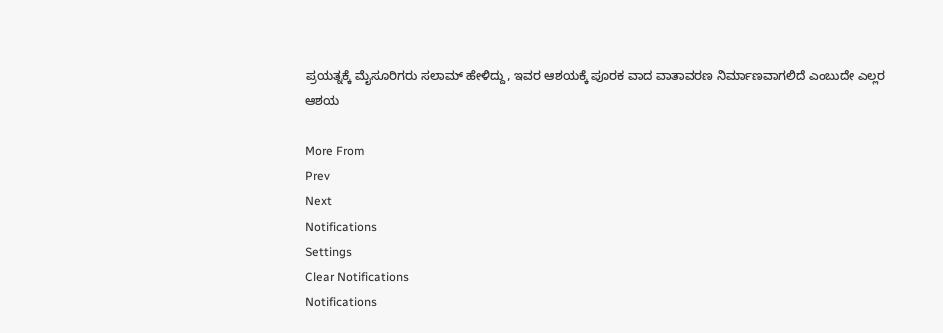ಪ್ರಯತ್ನಕ್ಕೆ ಮೈಸೂರಿಗರು ಸಲಾಮ್ ಹೇಳಿದ್ದು, ಇವರ ಆಶಯಕ್ಕೆ ಪೂರಕ ವಾದ ವಾತಾವರಣ ನಿರ್ಮಾಣವಾಗಲಿದೆ ಎಂಬುದೇ ಎಲ್ಲರ ಆಶಯ

More From
Prev
Next
Notifications
Settings
Clear Notifications
Notifications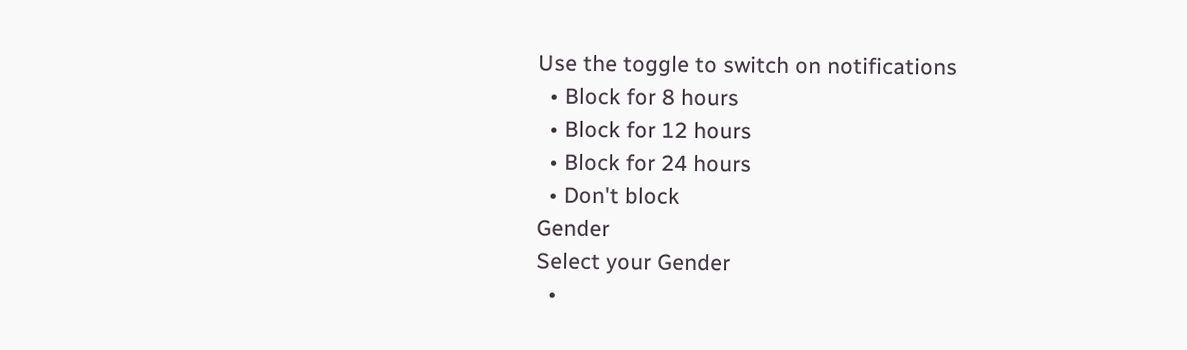Use the toggle to switch on notifications
  • Block for 8 hours
  • Block for 12 hours
  • Block for 24 hours
  • Don't block
Gender
Select your Gender
  •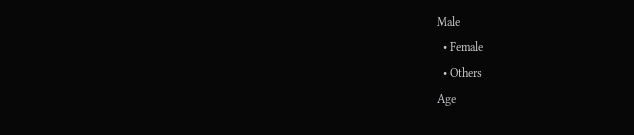Male
  • Female
  • Others
Age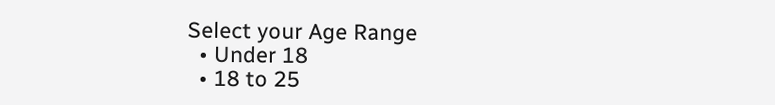Select your Age Range
  • Under 18
  • 18 to 25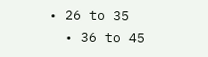• 26 to 35
  • 36 to 45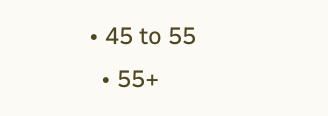• 45 to 55
  • 55+